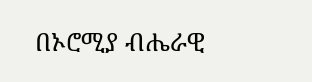በኦሮሚያ ብሔራዊ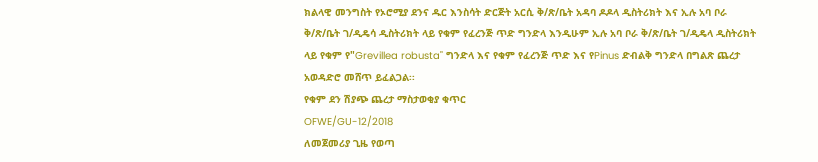ክልላዊ መንግስት የኦሮሚያ ደንና ዱር እንስሳት ድርጅት አርሲ ቅ/ጽ/ቤት አዳባ ዶዶላ ዲስትሪክት እና ኢሉ አባ ቦራ ቅ/ጽ/ቤት ገ/ዲዴሳ ዲስትሪክት ላይ የቁም የፈረንጅ ጥድ ግንድላ እንዲሁም ኢሉ አባ ቦራ ቅ/ጽ/ቤት ገ/ዲዴላ ዲስትሪክት ላይ የቁም የ"Grevillea robusta" ግንድላ እና የቁም የፈረንጅ ጥድ እና የPinus ድብልቅ ግንድላ በግልጽ ጨረታ አወዳድሮ መሸጥ ይፈልጋል፡፡
የቁም ደን ሽያጭ ጨረታ ማስታወቂያ ቁጥር
OFWE/GU-12/2018
ለመጀመሪያ ጊዜ የወጣ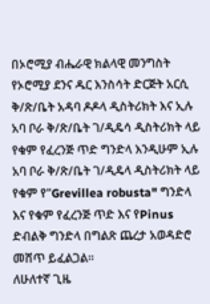በኦሮሚያ ብሔራዊ ክልላዊ መንግስት የኦሮሚያ ደንና ዱር እንስሳት ድርጅት አርሲ ቅ/ጽ/ቤት አዳባ ዶዶላ ዲስትሪክት እና ኢሉ አባ ቦራ ቅ/ጽ/ቤት ገ/ዲዴሳ ዲስትሪክት ላይ የቁም የፈረንጅ ጥድ ግንድላ እንዲሁም ኢሉ አባ ቦራ ቅ/ጽ/ቤት ገ/ዲዴላ ዲስትሪክት ላይ የቁም የ"Grevillea robusta" ግንድላ እና የቁም የፈረንጅ ጥድ እና የPinus ድብልቅ ግንድላ በግልጽ ጨረታ አወዳድሮ መሸጥ ይፈልጋል፡፡
ለሁለተኛ ጊዜ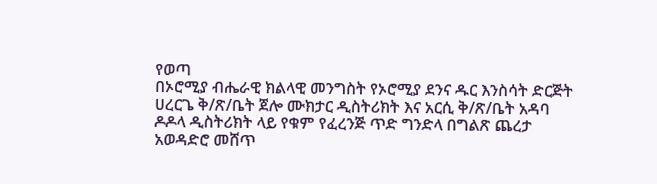የወጣ
በኦሮሚያ ብሔራዊ ክልላዊ መንግስት የኦሮሚያ ደንና ዱር እንስሳት ድርጅት ሀረርጌ ቅ/ጽ/ቤት ጀሎ ሙክታር ዲስትሪክት እና አርሲ ቅ/ጽ/ቤት አዳባ ዶዶላ ዲስትሪክት ላይ የቁም የፈረንጅ ጥድ ግንድላ በግልጽ ጨረታ አወዳድሮ መሸጥ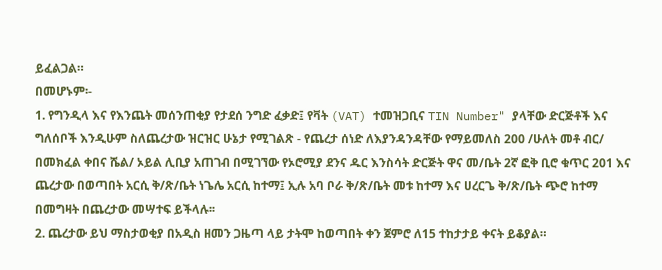ይፈልጋል።
በመሆኑም፡-
1. የግንዲላ እና የእንጨት መሰንጠቂያ የታደሰ ንግድ ፈቃድ፤ የቫት (VAT) ተመዝጋቢና TIN Number" ያላቸው ድርጅቶች እና ግለሰቦች እንዲሁም ስለጨረታው ዝርዝር ሁኔታ የሚገልጽ - የጨረታ ሰነድ ለእያንዳንዳቸው የማይመለስ 200 /ሁለት መቶ ብር/ በመክፈል ቀበና ሼል/ ኦይል ሊቢያ አጠገብ በሚገኘው የኦሮሚያ ደንና ዱር እንስሳት ድርጅት ዋና መ/ቤት 2ኛ ፎቅ ቢሮ ቁጥር 201 እና ጨረታው በወጣበት አርሲ ቅ/ጽ/ቤት ነጌሌ አርሲ ከተማ፤ ኢሉ አባ ቦራ ቅ/ጽ/ቤት መቱ ከተማ እና ሀረርጌ ቅ/ጽ/ቤት ጭሮ ከተማ በመግዛት በጨረታው መሣተፍ ይችላሉ፡፡
2. ጨረታው ይህ ማስታወቂያ በአዲስ ዘመን ጋዜጣ ላይ ታትሞ ከወጣበት ቀን ጀምሮ ለ15 ተከታታይ ቀናት ይቆያል።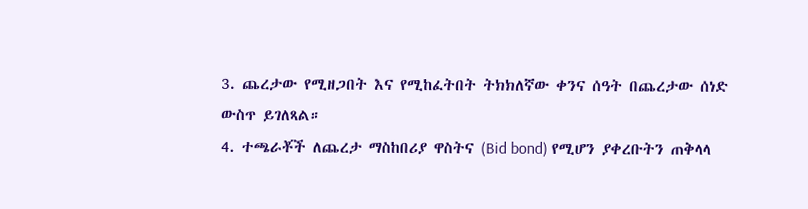3. ጨረታው የሚዘጋበት እና የሚከፈትበት ትክክለኛው ቀንና ሰዓት በጨረታው ሰነድ ውስጥ ይገለጻል።
4. ተጫራቾች ለጨረታ ማስከበሪያ ዋስትና (Bid bond) የሚሆን ያቀረቡትን ጠቅላላ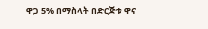ዋጋ 5% በማስላት በድርጅቱ ዋና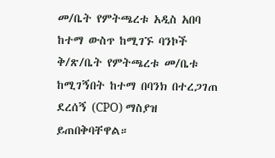መ/ቤት የምትጫረቱ አዲስ አበባ ከተማ ውስጥ ከሚገኙ ባንኮች ቅ/ጽ/ቤት የምትጫረቱ መ/ቤቱ ከሚገኝበት ከተማ በባንክ በተረጋገጠ ደረሰኝ (CPO) ማስያዝ ይጠበቅባቸዋል።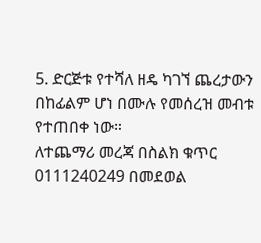5. ድርጅቱ የተሻለ ዘዴ ካገኘ ጨረታውን በከፊልም ሆነ በሙሉ የመሰረዝ መብቱ የተጠበቀ ነው።
ለተጨማሪ መረጃ በስልክ ቁጥር 0111240249 በመደወል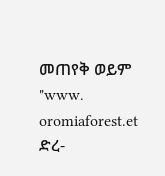መጠየቅ ወይም "www. oromiaforest.et ድረ-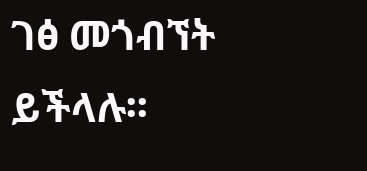ገፅ መጎብኘት ይችላሉ፡፡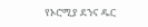የኦሮሚያ ደንና ዱር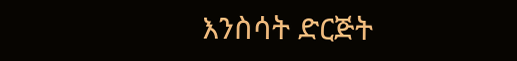እንስሳት ድርጅት